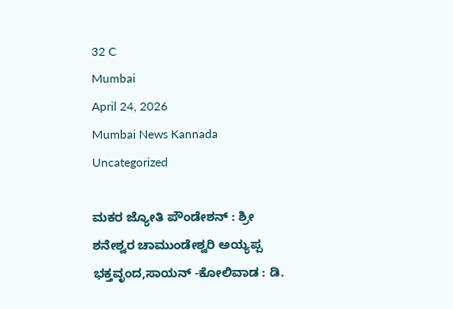32 C
Mumbai
April 24, 2026
Mumbai News Kannada
Uncategorized

ಮಕರ ಜ್ಯೋತಿ ಪೌಂಡೇಶನ್ : ಶ್ರೀ ಶನೇಶ್ವರ ಚಾಮುಂಡೇಶ್ವರಿ ಅಯ್ಯಪ್ಪ ಭಕ್ತವೃಂದ,ಸಾಯನ್ -ಕೋಲಿವಾಡ : ಡಿ.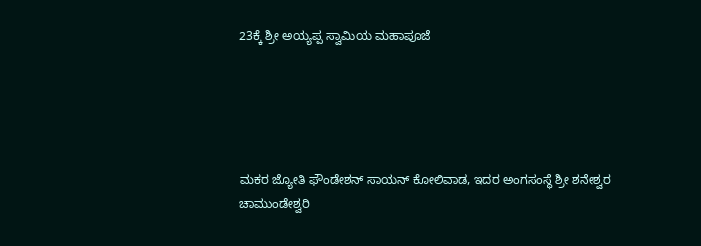23ಕ್ಕೆ ಶ್ರೀ ಅಯ್ಯಪ್ಪ ಸ್ವಾಮಿಯ ಮಹಾಪೂಜೆ





ಮಕರ ಜ್ಯೋತಿ ಫೌಂಡೇಶನ್ ಸಾಯನ್ ಕೋಲಿವಾಡ, ಇದರ ಅಂಗಸಂಸ್ಥೆ ಶ್ರೀ ಶನೇಶ್ವರ ಚಾಮುಂಡೇಶ್ವರಿ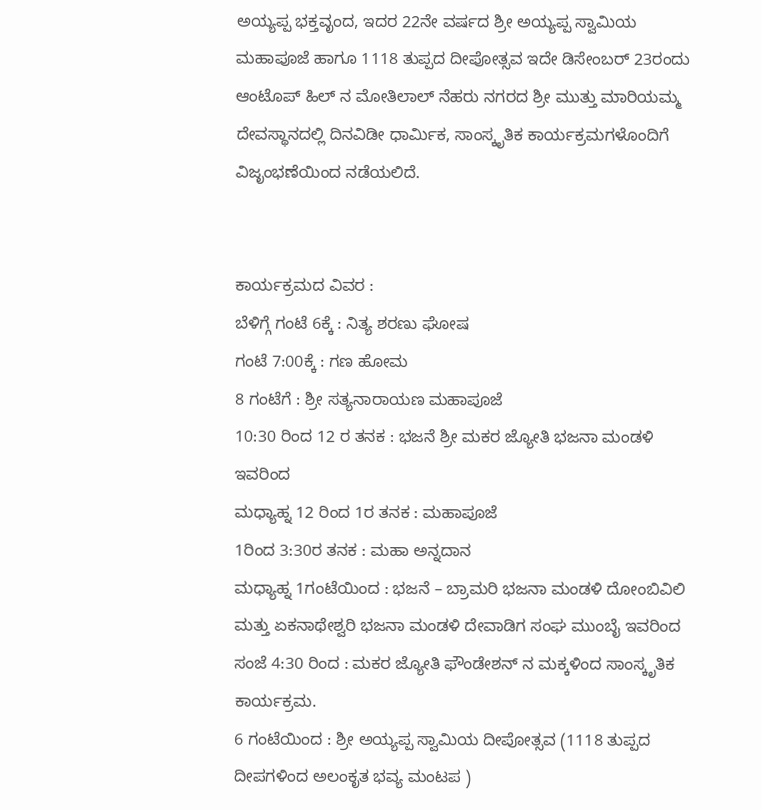ಅಯ್ಯಪ್ಪ ಭಕ್ತವೃಂದ, ಇದರ 22ನೇ ವರ್ಷದ ಶ್ರೀ ಅಯ್ಯಪ್ಪ ಸ್ವಾಮಿಯ ಮಹಾಪೂಜೆ ಹಾಗೂ 1118 ತುಪ್ಪದ ದೀಪೋತ್ಸವ ಇದೇ ಡಿಸೇಂಬರ್ 23ರಂದು ಆಂಟೊಪ್ ಹಿಲ್ ನ ಮೋತಿಲಾಲ್ ನೆಹರು ನಗರದ ಶ್ರೀ ಮುತ್ತು ಮಾರಿಯಮ್ಮ ದೇವಸ್ಥಾನದಲ್ಲಿ ದಿನವಿಡೀ ಧಾರ್ಮಿಕ, ಸಾಂಸ್ಕೃತಿಕ ಕಾರ್ಯಕ್ರಮಗಳೊಂದಿಗೆ ವಿಜೃಂಭಣೆಯಿಂದ ನಡೆಯಲಿದೆ.


ಕಾರ್ಯಕ್ರಮದ ವಿವರ :
ಬೆಳಿಗ್ಗೆ ಗಂಟೆ 6ಕ್ಕೆ : ನಿತ್ಯ ಶರಣು ಘೋಷ
ಗಂಟೆ 7:00ಕ್ಕೆ : ಗಣ ಹೋಮ
8 ಗಂಟೆಗೆ : ಶ್ರೀ ಸತ್ಯನಾರಾಯಣ ಮಹಾಪೂಜೆ
10:30 ರಿಂದ 12 ರ ತನಕ : ಭಜನೆ ಶ್ರೀ ಮಕರ ಜ್ಯೋತಿ ಭಜನಾ ಮಂಡಳಿ ಇವರಿಂದ
ಮಧ್ಯಾಹ್ನ 12 ರಿಂದ 1ರ ತನಕ : ಮಹಾಪೂಜೆ
1ರಿಂದ 3:30ರ ತನಕ : ಮಹಾ ಅನ್ನದಾನ
ಮಧ್ಯಾಹ್ನ 1ಗಂಟೆಯಿಂದ : ಭಜನೆ – ಬ್ರಾಮರಿ ಭಜನಾ ಮಂಡಳಿ ದೋಂಬಿವಿಲಿ ಮತ್ತು ಏಕನಾಥೇಶ್ವರಿ ಭಜನಾ ಮಂಡಳಿ ದೇವಾಡಿಗ ಸಂಘ ಮುಂಬೈ ಇವರಿಂದ
ಸಂಜೆ 4:30 ರಿಂದ : ಮಕರ ಜ್ಯೋತಿ ಫೌಂಡೇಶನ್ ನ ಮಕ್ಕಳಿಂದ ಸಾಂಸ್ಕೃತಿಕ ಕಾರ್ಯಕ್ರಮ.
6 ಗಂಟೆಯಿಂದ : ಶ್ರೀ ಅಯ್ಯಪ್ಪ ಸ್ವಾಮಿಯ ದೀಪೋತ್ಸವ (1118 ತುಪ್ಪದ ದೀಪಗಳಿಂದ ಅಲಂಕೃತ ಭವ್ಯ ಮಂಟಪ )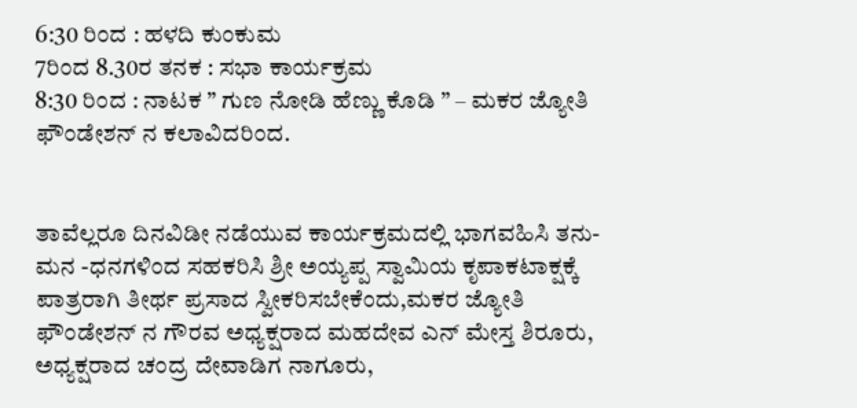6:30 ರಿಂದ : ಹಳದಿ ಕುಂಕುಮ
7ರಿಂದ 8.30ರ ತನಕ : ಸಭಾ ಕಾರ್ಯಕ್ರಮ
8:30 ರಿಂದ : ನಾಟಕ ” ಗುಣ ನೋಡಿ ಹೆಣ್ಣು ಕೊಡಿ ” – ಮಕರ ಜ್ಯೋತಿ ಫೌಂಡೇಶನ್ ನ ಕಲಾವಿದರಿಂದ.


ತಾವೆಲ್ಲರೂ ದಿನವಿಡೀ ನಡೆಯುವ ಕಾರ್ಯಕ್ರಮದಲ್ಲಿ ಭಾಗವಹಿಸಿ ತನು-ಮನ -ಧನಗಳಿಂದ ಸಹಕರಿಸಿ ಶ್ರೀ ಅಯ್ಯಪ್ಪ ಸ್ವಾಮಿಯ ಕೃಪಾಕಟಾಕ್ಷಕ್ಕೆ ಪಾತ್ರರಾಗಿ ತೀರ್ಥ ಪ್ರಸಾದ ಸ್ವೀಕರಿಸಬೇಕೆಂದು,ಮಕರ ಜ್ಯೋತಿ ಫೌಂಡೇಶನ್ ನ ಗೌರವ ಅಧ್ಯಕ್ಷರಾದ ಮಹದೇವ ಎನ್ ಮೇಸ್ತ ಶಿರೂರು, ಅಧ್ಯಕ್ಷರಾದ ಚಂದ್ರ ದೇವಾಡಿಗ ನಾಗೂರು,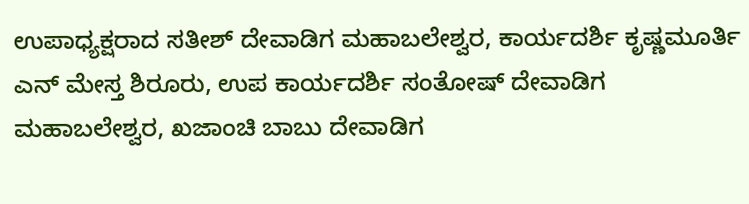ಉಪಾಧ್ಯಕ್ಷರಾದ ಸತೀಶ್ ದೇವಾಡಿಗ ಮಹಾಬಲೇಶ್ವರ, ಕಾರ್ಯದರ್ಶಿ ಕೃಷ್ಣಮೂರ್ತಿ ಎನ್ ಮೇಸ್ತ ಶಿರೂರು, ಉಪ ಕಾರ್ಯದರ್ಶಿ ಸಂತೋಷ್ ದೇವಾಡಿಗ ಮಹಾಬಲೇಶ್ವರ, ಖಜಾಂಚಿ ಬಾಬು ದೇವಾಡಿಗ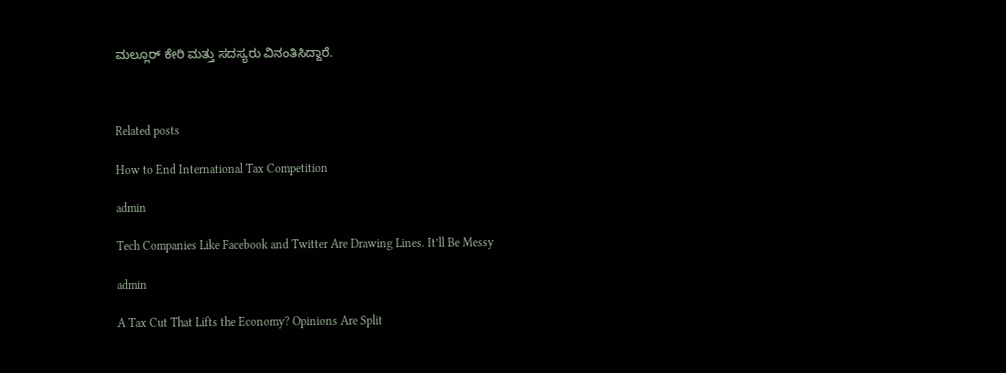ಮಲ್ಲೂರ್ ಕೇರಿ ಮತ್ತು ಸದಸ್ಯರು ವಿನಂತಿಸಿದ್ದಾರೆ.



Related posts

How to End International Tax Competition

admin

Tech Companies Like Facebook and Twitter Are Drawing Lines. It’ll Be Messy

admin

A Tax Cut That Lifts the Economy? Opinions Are Split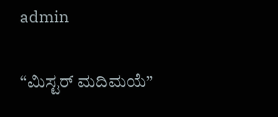admin

“ಮಿಸ್ಟರ್ ಮದಿಮಯೆ”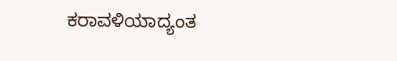ಕರಾವಳಿಯಾದ್ಯಂತ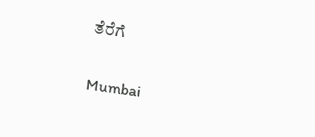ತೆರೆಗೆ

Mumbai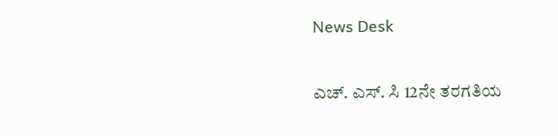News Desk

ಎಚ್. ಎಸ್. ಸಿ 12ನೇ ತರಗತಿಯ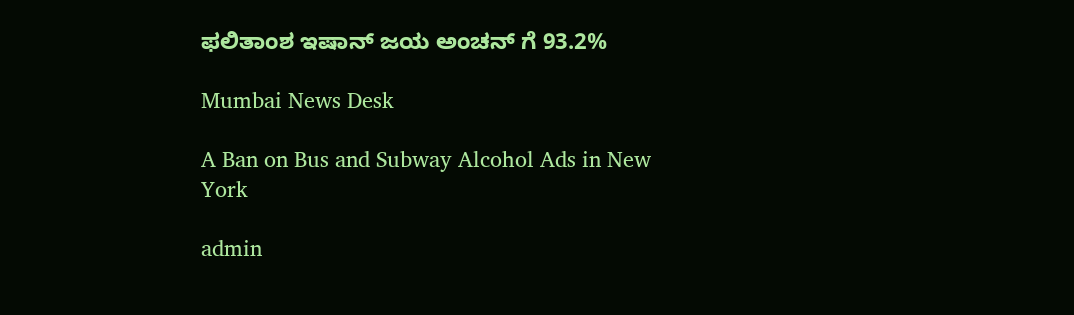ಫಲಿತಾಂಶ ಇಷಾನ್ ಜಯ ಅಂಚನ್ ಗೆ 93.2%

Mumbai News Desk

A Ban on Bus and Subway Alcohol Ads in New York

admin